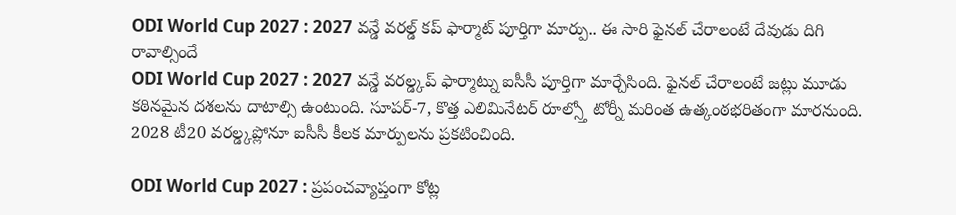ODI World Cup 2027 : 2027 వన్డే వరల్డ్ కప్ ఫార్మాట్ పూర్తిగా మార్పు.. ఈ సారి ఫైనల్ చేరాలంటే దేవుడు దిగి రావాల్సిందే
ODI World Cup 2027 : 2027 వన్డే వరల్డ్కప్ ఫార్మాట్ను ఐసీసీ పూర్తిగా మార్చేసింది. ఫైనల్ చేరాలంటే జట్లు మూడు కఠినమైన దశలను దాటాల్సి ఉంటుంది. సూపర్-7, కొత్త ఎలిమినేటర్ రూల్స్తో టోర్నీ మరింత ఉత్కంఠభరితంగా మారనుంది. 2028 టీ20 వరల్డ్కప్లోనూ ఐసీసీ కీలక మార్పులను ప్రకటించింది.

ODI World Cup 2027 : ప్రపంచవ్యాప్తంగా కోట్ల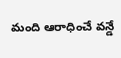మంది ఆరాధించే వన్డే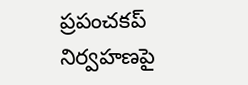ప్రపంచకప్ నిర్వహణపై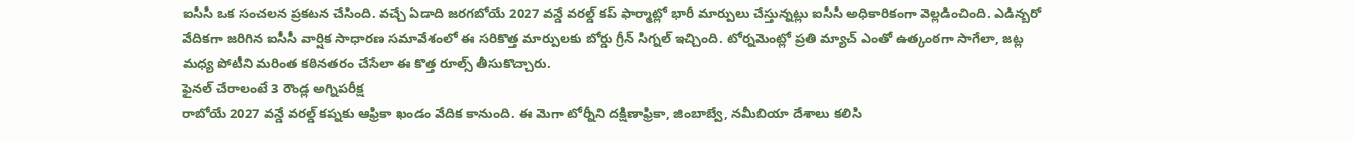ఐసీసీ ఒక సంచలన ప్రకటన చేసింది. వచ్చే ఏడాది జరగబోయే 2027 వన్డే వరల్డ్ కప్ ఫార్మాట్లో భారీ మార్పులు చేస్తున్నట్లు ఐసీసీ అధికారికంగా వెల్లడించింది. ఎడిన్బరో వేదికగా జరిగిన ఐసీసీ వార్షిక సాధారణ సమావేశంలో ఈ సరికొత్త మార్పులకు బోర్డు గ్రీన్ సిగ్నల్ ఇచ్చింది. టోర్నమెంట్లో ప్రతి మ్యాచ్ ఎంతో ఉత్కంఠగా సాగేలా, జట్ల మధ్య పోటీని మరింత కఠినతరం చేసేలా ఈ కొత్త రూల్స్ తీసుకొచ్చారు.
ఫైనల్ చేరాలంటే 3 రౌండ్ల అగ్నిపరీక్ష
రాబోయే 2027 వన్డే వరల్డ్ కప్నకు ఆఫ్రికా ఖండం వేదిక కానుంది. ఈ మెగా టోర్నీని దక్షిణాఫ్రికా, జింబాబ్వే, నమీబియా దేశాలు కలిసి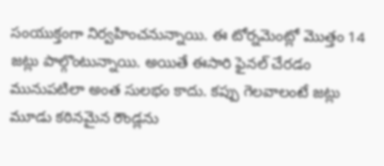సంయుక్తంగా నిర్వహించనున్నాయి. ఈ టోర్నమెంట్లో మొత్తం 14 జట్లు పాల్గొంటున్నాయి. అయితే ఈసారి ఫైనల్ చేరడం మునుపటిలా అంత సులభం కాదు. కప్పు గెలవాలంటే జట్లు మూడు కఠినమైన రౌండ్లను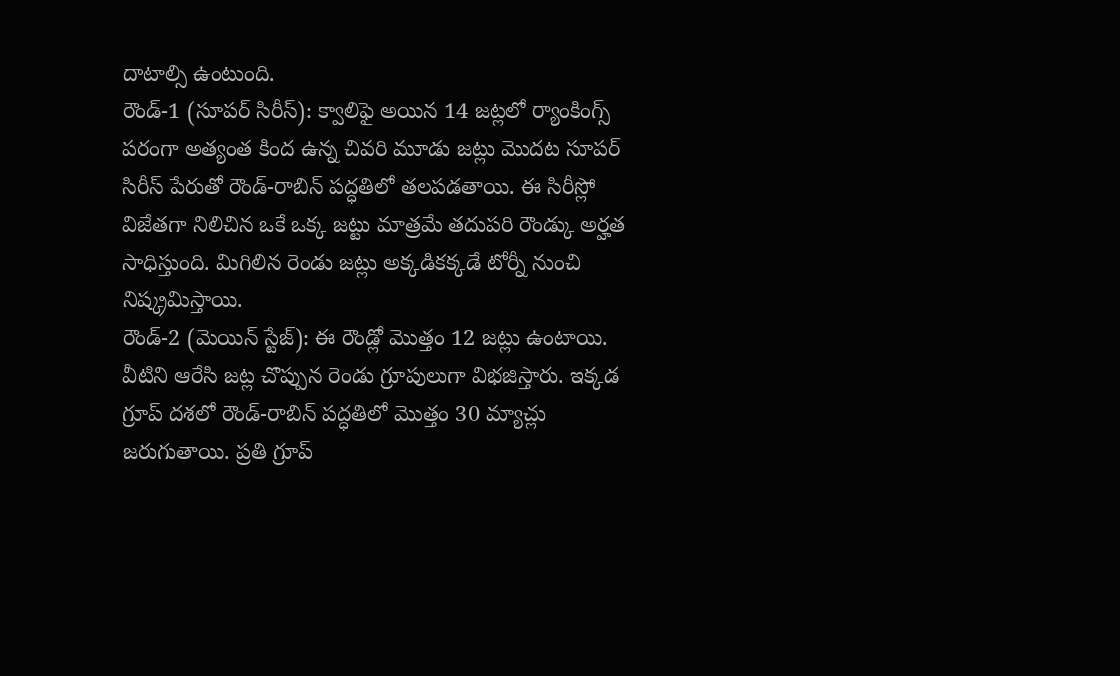దాటాల్సి ఉంటుంది.
రౌండ్-1 (సూపర్ సిరీస్): క్వాలిఫై అయిన 14 జట్లలో ర్యాంకింగ్స్ పరంగా అత్యంత కింద ఉన్న చివరి మూడు జట్లు మొదట సూపర్ సిరీస్ పేరుతో రౌండ్-రాబిన్ పద్ధతిలో తలపడతాయి. ఈ సిరీస్లో విజేతగా నిలిచిన ఒకే ఒక్క జట్టు మాత్రమే తదుపరి రౌండ్కు అర్హత సాధిస్తుంది. మిగిలిన రెండు జట్లు అక్కడికక్కడే టోర్నీ నుంచి నిష్క్రమిస్తాయి.
రౌండ్-2 (మెయిన్ స్టేజ్): ఈ రౌండ్లో మొత్తం 12 జట్లు ఉంటాయి. వీటిని ఆరేసి జట్ల చొప్పున రెండు గ్రూపులుగా విభజిస్తారు. ఇక్కడ గ్రూప్ దశలో రౌండ్-రాబిన్ పద్ధతిలో మొత్తం 30 మ్యాచ్లు జరుగుతాయి. ప్రతి గ్రూప్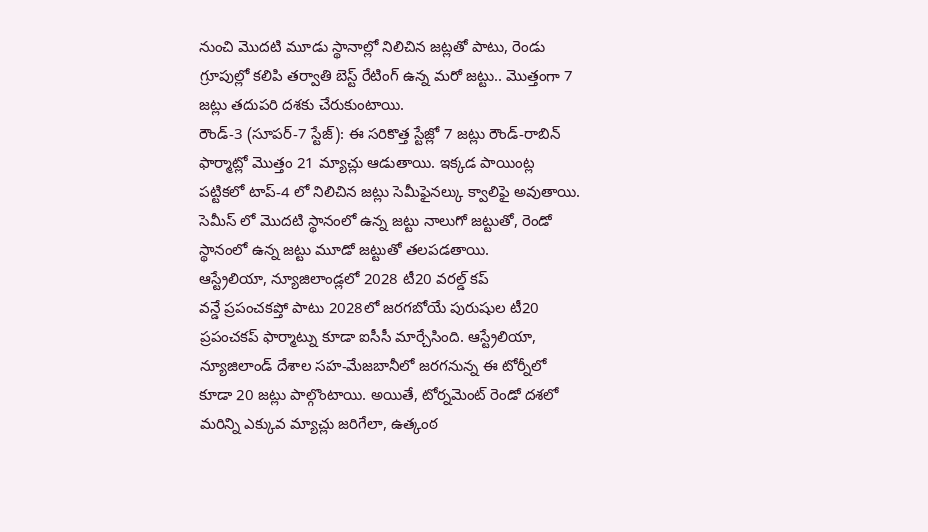నుంచి మొదటి మూడు స్థానాల్లో నిలిచిన జట్లతో పాటు, రెండు గ్రూపుల్లో కలిపి తర్వాతి బెస్ట్ రేటింగ్ ఉన్న మరో జట్టు.. మొత్తంగా 7 జట్లు తదుపరి దశకు చేరుకుంటాయి.
రౌండ్-3 (సూపర్-7 స్టేజ్): ఈ సరికొత్త స్టేజ్లో 7 జట్లు రౌండ్-రాబిన్ ఫార్మాట్లో మొత్తం 21 మ్యాచ్లు ఆడుతాయి. ఇక్కడ పాయింట్ల పట్టికలో టాప్-4 లో నిలిచిన జట్లు సెమీఫైనల్కు క్వాలిఫై అవుతాయి. సెమీస్ లో మొదటి స్థానంలో ఉన్న జట్టు నాలుగో జట్టుతో, రెండో స్థానంలో ఉన్న జట్టు మూడో జట్టుతో తలపడతాయి.
ఆస్ట్రేలియా, న్యూజిలాండ్లలో 2028 టీ20 వరల్డ్ కప్
వన్డే ప్రపంచకప్తో పాటు 2028లో జరగబోయే పురుషుల టీ20 ప్రపంచకప్ ఫార్మాట్ను కూడా ఐసీసీ మార్చేసింది. ఆస్ట్రేలియా, న్యూజిలాండ్ దేశాల సహ-మేజబానీలో జరగనున్న ఈ టోర్నీలో కూడా 20 జట్లు పాల్గొంటాయి. అయితే, టోర్నమెంట్ రెండో దశలో మరిన్ని ఎక్కువ మ్యాచ్లు జరిగేలా, ఉత్కంఠ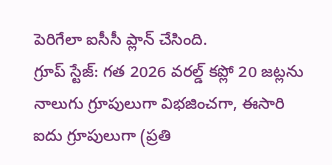పెరిగేలా ఐసీసీ ప్లాన్ చేసింది.
గ్రూప్ స్టేజ్: గత 2026 వరల్డ్ కప్లో 20 జట్లను నాలుగు గ్రూపులుగా విభజించగా, ఈసారి ఐదు గ్రూపులుగా (ప్రతి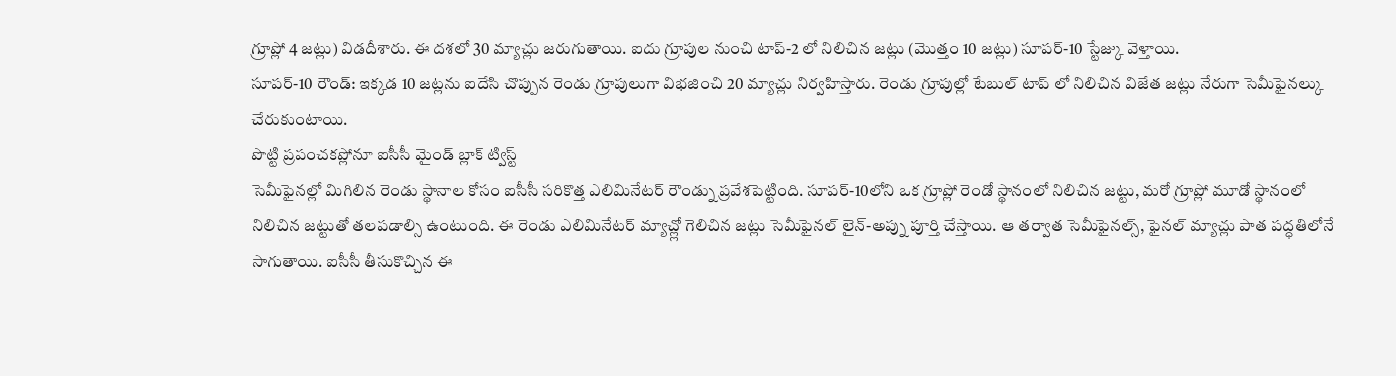గ్రూప్లో 4 జట్లు) విడదీశారు. ఈ దశలో 30 మ్యాచ్లు జరుగుతాయి. ఐదు గ్రూపుల నుంచి టాప్-2 లో నిలిచిన జట్లు (మొత్తం 10 జట్లు) సూపర్-10 స్టేజ్కు వెళ్తాయి.
సూపర్-10 రౌండ్: ఇక్కడ 10 జట్లను ఐదేసి చొప్పున రెండు గ్రూపులుగా విభజించి 20 మ్యాచ్లు నిర్వహిస్తారు. రెండు గ్రూపుల్లో టేబుల్ టాప్ లో నిలిచిన విజేత జట్లు నేరుగా సెమీఫైనల్కు చేరుకుంటాయి.
పొట్టి ప్రపంచకప్లోనూ ఐసీసీ మైండ్ బ్లాక్ ట్విస్ట్
సెమీఫైనల్లో మిగిలిన రెండు స్థానాల కోసం ఐసీసీ సరికొత్త ఎలిమినేటర్ రౌండ్ను ప్రవేశపెట్టింది. సూపర్-10లోని ఒక గ్రూప్లో రెండో స్థానంలో నిలిచిన జట్టు, మరో గ్రూప్లో మూడో స్థానంలో నిలిచిన జట్టుతో తలపడాల్సి ఉంటుంది. ఈ రెండు ఎలిమినేటర్ మ్యాచ్ల్లో గెలిచిన జట్లు సెమీఫైనల్ లైన్-అప్ను పూర్తి చేస్తాయి. ఆ తర్వాత సెమీఫైనల్స్, ఫైనల్ మ్యాచ్లు పాత పద్ధతిలోనే సాగుతాయి. ఐసీసీ తీసుకొచ్చిన ఈ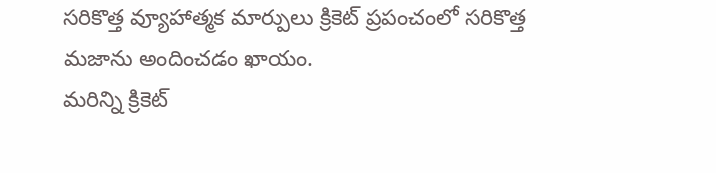సరికొత్త వ్యూహాత్మక మార్పులు క్రికెట్ ప్రపంచంలో సరికొత్త మజాను అందించడం ఖాయం.
మరిన్ని క్రికెట్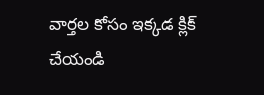వార్తల కోసం ఇక్కడ క్లిక్ చేయండి